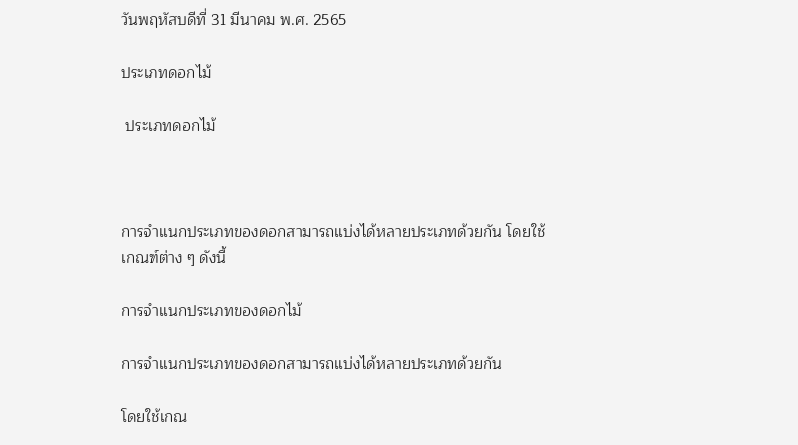วันพฤหัสบดีที่ 31 มีนาคม พ.ศ. 2565

ประเภทดอกไม้

 ประเภทดอกไม้



การจำแนกประเภทของดอกสามารถแบ่งได้หลายประเภทด้วยกัน โดยใช้เกณฑ์ต่าง ๆ ดังนี้

การจำแนกประเภทของดอกไม้

การจำแนกประเภทของดอกสามารถแบ่งได้หลายประเภทด้วยกัน

โดยใช้เกณ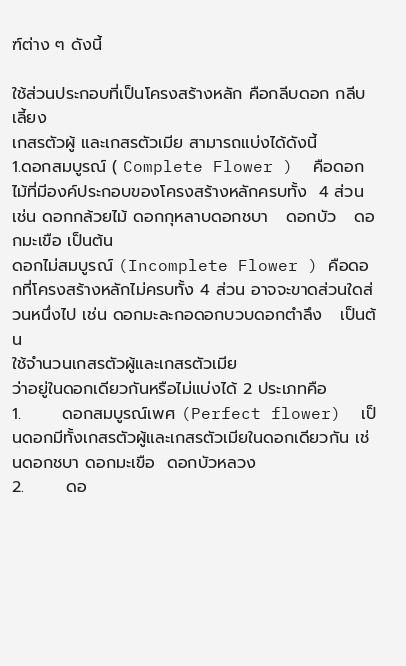ฑ์ต่าง ๆ ดังนี้

ใช้ส่วนประกอบที่เป็นโครงสร้างหลัก คือกลีบดอก กลีบเลี้ยง
เกสรตัวผู้ และเกสรตัวเมีย สามารถแบ่งได้ดังนี้
1.ดอกสมบูรณ์ ( Complete Flower )  คือดอกไม้ที่มีองค์ประกอบของโครงสร้างหลักครบทั้ง  4 ส่วน เช่น ดอกกล้วยไม้ ดอกกุหลาบดอกชบา   ดอกบัว   ดอกมะเขือ เป็นต้น
ดอกไม่สมบูรณ์ (Incomplete Flower ) คือดอกที่โครงสร้างหลักไม่ครบทั้ง 4 ส่วน อาจจะขาดส่วนใดส่วนหนึ่งไป เช่น ดอกมะละกอดอกบวบดอกตำลึง   เป็นต้น
ใช้จำนวนเกสรตัวผู้และเกสรตัวเมีย
ว่าอยู่ในดอกเดียวกันหรือไม่แบ่งได้ 2 ประเภทคือ
1.       ดอกสมบูรณ์เพศ (Perfect flower)  เป็นดอกมีทั้งเกสรตัวผู้และเกสรตัวเมียในดอกเดียวกัน เช่นดอกชบา ดอกมะเขือ  ดอกบัวหลวง
2.       ดอ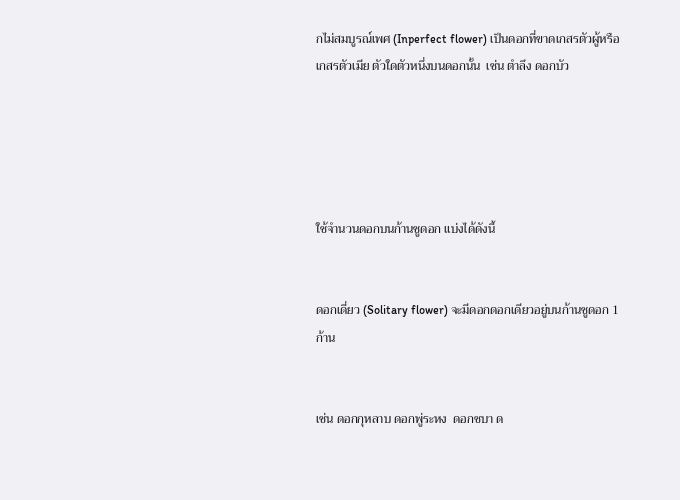กไม่สมบูรณ์เพศ (Inperfect flower) เป็นดอกที่ขาดเกสรตัวผู้หรือเกสรตัวเมีย ตัวใดตัวหนึ่งบนดอกนั้น  เช่น ตำลึง ดอกบัว





ใช้จำนวนดอกบนก้านชูดอก แบ่งได้ดังนี้


ดอกเดี่ยว (Solitary flower) จะมีดอกดอกเดียวอยู่บนก้านชูดอก 1 ก้าน


เช่น ดอกกุหลาบ ดอกพู่ระหง  ดอกชบา ด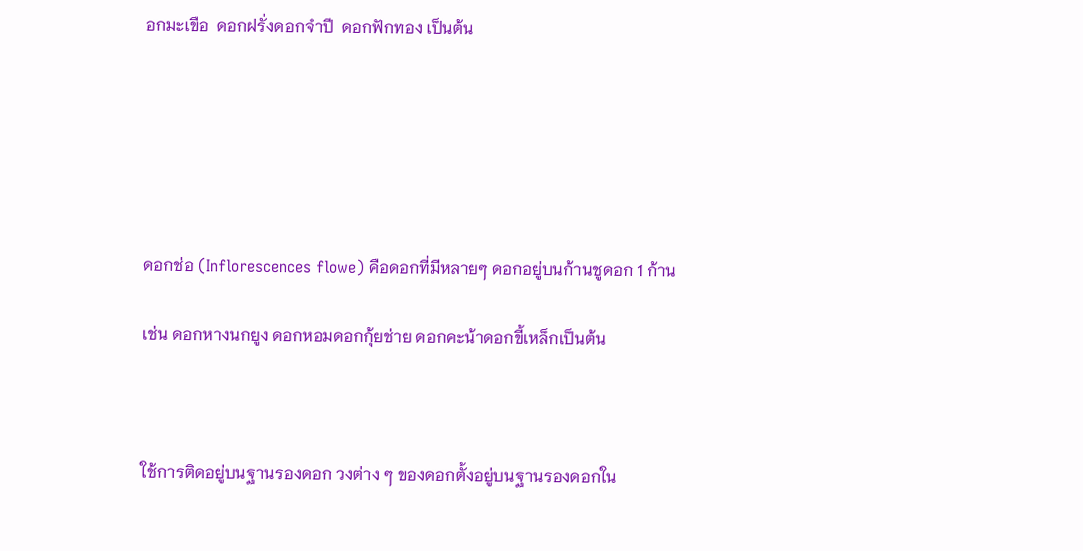อกมะเขือ  ดอกฝรั่งดอกจำปี  ดอกฟักทอง เป็นต้น






ดอกช่อ (Inflorescences flowe) คือดอกที่มีหลายๆ ดอกอยู่บนก้านชูดอก 1 ก้าน

เช่น ดอกหางนกยูง ดอกหอมดอกกุ้ยช่าย ดอกคะน้าดอกขี้เหล็กเป็นต้น



ใช้การติดอยู่บนฐานรองดอก วงต่าง ๆ ของดอกตั้งอยู่บนฐานรองดอกใน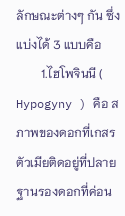ลักษณะต่างๆ กัน ซึ่งแบ่งได้ 3 แบบคือ
        1.ไฮโพจินนี ( Hypogyny ) คือ สภาพของดอกที่เกสรตัวเมียติดอยู่ที่ปลายฐานรองดอกที่ค่อน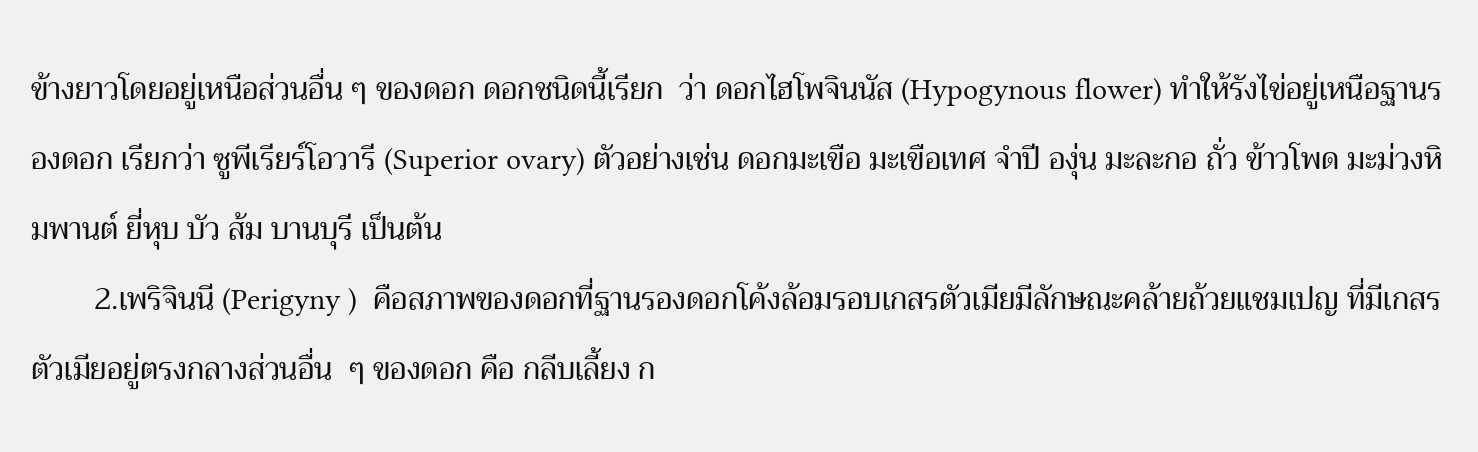ข้างยาวโดยอยู่เหนือส่วนอื่น ๆ ของดอก ดอกชนิดนี้เรียก  ว่า ดอกไฮโพจินนัส (Hypogynous flower) ทำให้รังไข่อยู่เหนือฐานรองดอก เรียกว่า ซูพีเรียร์โอวารี (Superior ovary) ตัวอย่างเช่น ดอกมะเขือ มะเขือเทศ จำปี องุ่น มะละกอ ถั่ว ข้าวโพด มะม่วงหิมพานต์ ยี่หุบ บัว ส้ม บานบุรี เป็นต้น
        2.เพริจินนี (Perigyny )  คือสภาพของดอกที่ฐานรองดอกโค้งล้อมรอบเกสรตัวเมียมีลักษณะคล้ายถ้วยแชมเปญ ที่มีเกสรตัวเมียอยู่ตรงกลางส่วนอื่น  ๆ ของดอก คือ กลีบเลี้ยง ก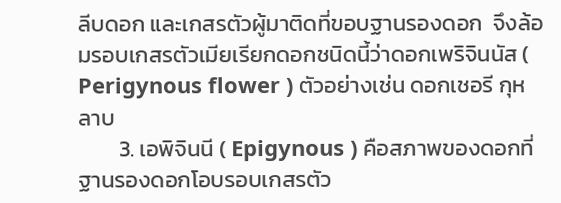ลีบดอก และเกสรตัวผู้มาติดที่ขอบฐานรองดอก  จึงล้อมรอบเกสรตัวเมียเรียกดอกชนิดนี้ว่าดอกเพริจินนัส ( Perigynous flower ) ตัวอย่างเช่น ดอกเชอรี กุหลาบ
        3. เอพิจินนี ( Epigynous ) คือสภาพของดอกที่ฐานรองดอกโอบรอบเกสรตัว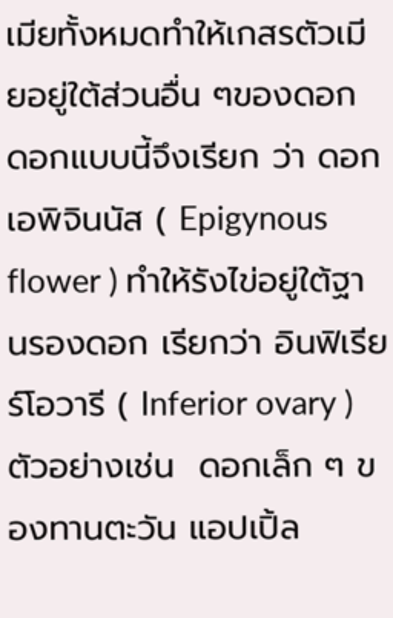เมียทั้งหมดทำให้เกสรตัวเมียอยู่ใต้ส่วนอื่น ๆของดอก ดอกแบบนี้จึงเรียก ว่า ดอกเอพิจินนัส ( Epigynous flower ) ทำให้รังไข่อยู่ใต้ฐานรองดอก เรียกว่า อินฟิเรียร์โอวารี ( Inferior ovary ) ตัวอย่างเช่น  ดอกเล็ก ๆ ของทานตะวัน แอปเปิ้ล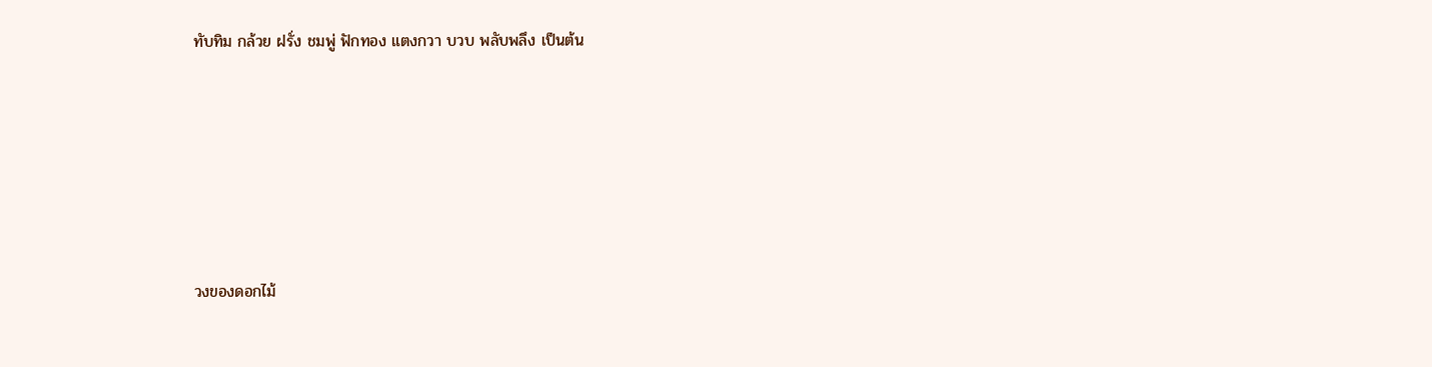ทับทิม กล้วย ฝรั่ง ชมพู่ ฟักทอง แตงกวา บวบ พลับพลึง เป็นต้น









วงของดอกไม้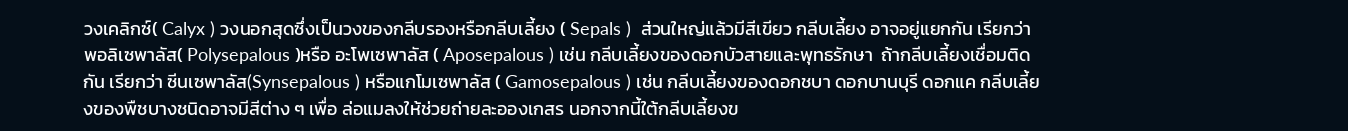วงเคลิกซ์( Calyx ) วงนอกสุดซึ่งเป็นวงของกลีบรองหรือกลีบเลี้ยง ( Sepals )  ส่วนใหญ่แล้วมีสีเขียว กลีบเลี้ยง อาจอยู่แยกกัน เรียกว่า พอลิเซพาลัส( Polysepalous )หรือ อะโพเซพาลัส ( Aposepalous ) เช่น กลีบเลี้ยงของดอกบัวสายและพุทธรักษา  ถ้ากลีบเลี้ยงเชื่อมติดกัน เรียกว่า ซีนเซพาลัส(Synsepalous ) หรือแกโมเซพาลัส ( Gamosepalous ) เช่น กลีบเลี้ยงของดอกชบา ดอกบานบุรี ดอกแค กลีบเลี้ยงของพืชบางชนิดอาจมีสีต่าง ๆ เพื่อ ล่อแมลงให้ช่วยถ่ายละอองเกสร นอกจากนี้ใต้กลีบเลี้ยงข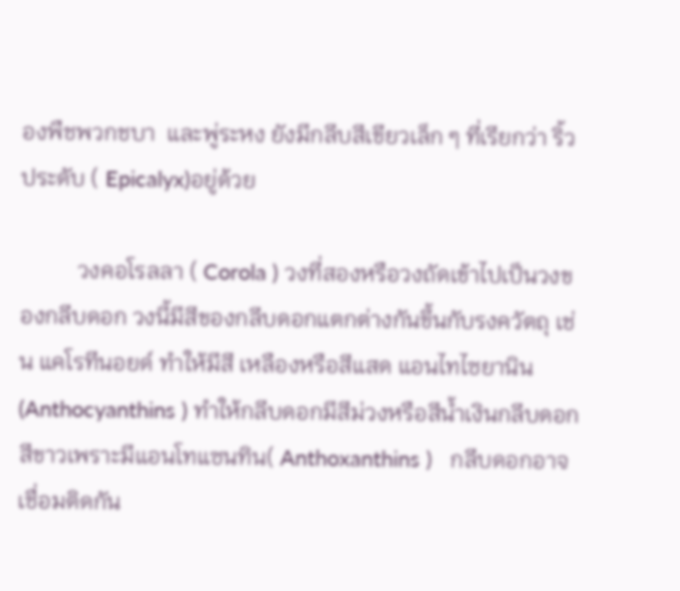องพืชพวกชบา  และพู่ระหง ยังมีกลีบสีเขียวเล็ก ๆ ที่เรียกว่า ริ้วประดับ ( Epicalyx)อยู่ด้วย

          วงคอโรลลา ( Corola ) วงที่สองหรือวงถัดเข้าไปเป็นวงของกลีบดอก วงนี้มีสีของกลีบดอกแตกต่างกันขึ้นกับรงควัตถุ เช่น แคโรทีนอยด์ ทำให้มีสี เหลืองหรือสีแสด แอนไทไซยานิน (Anthocyanthins ) ทำให้กลีบดอกมีสีม่วงหรือสีน้ำเงินกลีบดอกสีขาวเพราะมีแอนโทแซนทิน( Anthoxanthins )   กลีบดอกอาจเชื่อมติดกัน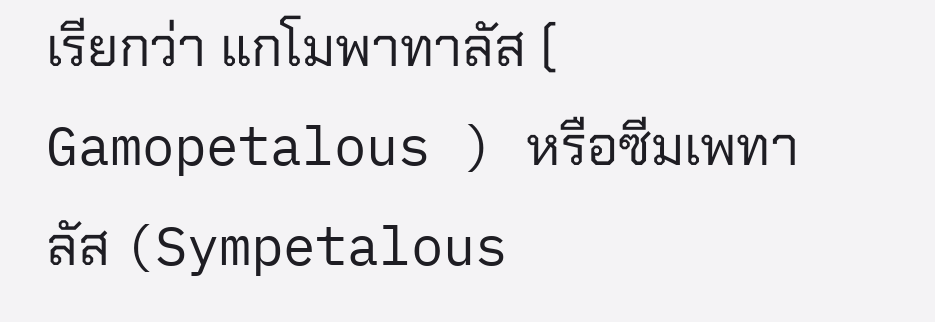เรียกว่า แกโมพาทาลัส ( Gamopetalous ) หรือซีมเพทาลัส (Sympetalous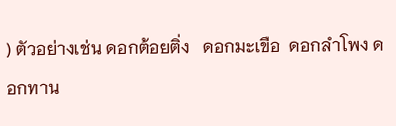) ตัวอย่างเช่น ดอกต้อยติ่ง   ดอกมะเขือ  ดอกลำโพง ดอกทาน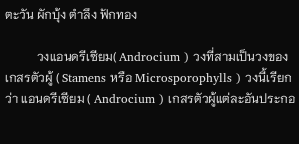ตะวัน ผักบุ้ง ตำลึง ฟักทอง

          วงแอนดรีเซียม( Androcium ) วงที่สามเป็นวงของเกสรตัวผู้ ( Stamens หรือ Microsporophylls ) วงนี้เรียกว่า แอนดรีเซียม ( Androcium ) เกสรตัวผู้แต่ละอันประกอ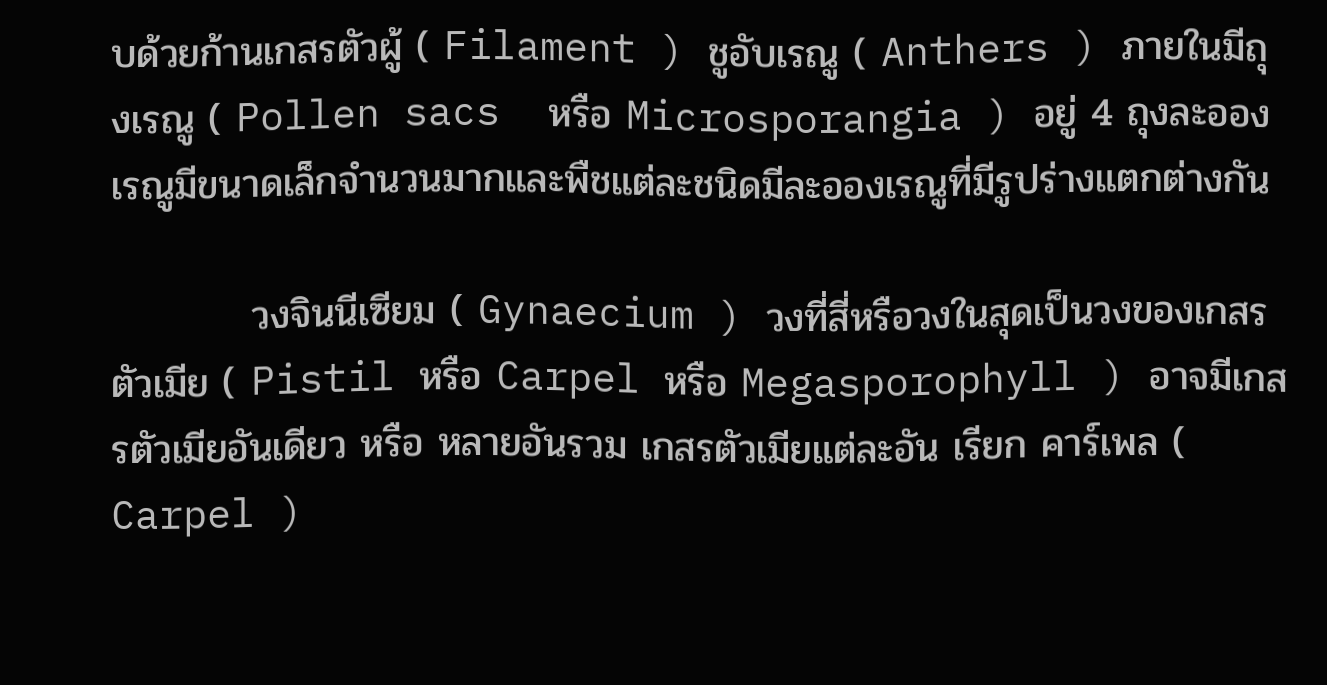บด้วยก้านเกสรตัวผู้ ( Filament ) ชูอับเรณู ( Anthers ) ภายในมีถุงเรณู ( Pollen sacs  หรือ Microsporangia ) อยู่ 4 ถุงละอองเรณูมีขนาดเล็กจำนวนมากและพืชแต่ละชนิดมีละอองเรณูที่มีรูปร่างแตกต่างกัน

          วงจินนีเซียม ( Gynaecium ) วงที่สี่หรือวงในสุดเป็นวงของเกสรตัวเมีย ( Pistil หรือ Carpel หรือ Megasporophyll ) อาจมีเกสรตัวเมียอันเดียว หรือ หลายอันรวม เกสรตัวเมียแต่ละอัน เรียก คาร์เพล ( Carpel )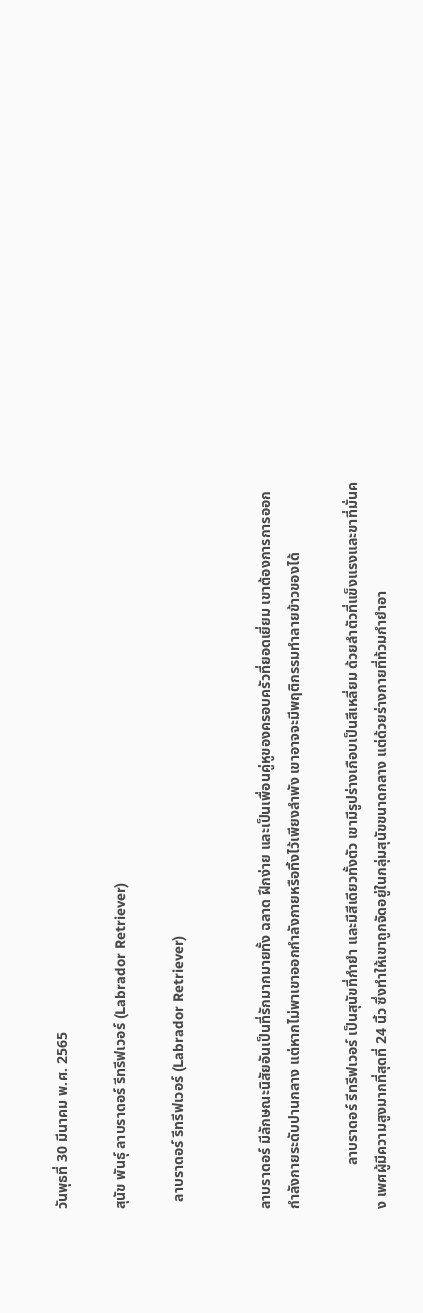วันพุธที่ 30 มีนาคม พ.ศ. 2565

สุนัข พันธุ์ ลาบราดอร์ รีทรีฟเวอร์ (Labrador Retriever)

  ลาบราดอร์ รีทรีฟเวอร์ (Labrador Retriever)


ลาบราดอร์ มีลักษณะนิสัยอันเป็นที่รักมากมายทั้ง ฉลาด ฝึกง่าย และเป็นเพื่อนคู่หูของครอบครัวที่ยอดเยี่ยม เขาต้องการการออกกำลังกายระดับปานกลาง แต่หากไม่พาเขาออกกำลังกายหรือทิ้งไว้เพียงลำพัง เขาอาจจะมีพฤติกรรมทำลายข้าวของได้

            ลาบราดอร์ รีทรีฟเวอร์ เป็นสุนัขที่กำยำ และมีสีเดียวทั้งตัว เขามีรูปร่างเกือบเป็นสีเหลี่ยม ด้วยลำตัวที่แข็งแรงและขาที่มั่นคง เพศผู้มีความสูงมากที่สุดที่ 24 นิ้ว ซึ่งทำให้เขาถูกจัดอยู่ในกลุ่มสุนัขขนาดกลาง แต่ด้วยร่างกายที่ท้วมกำยำอา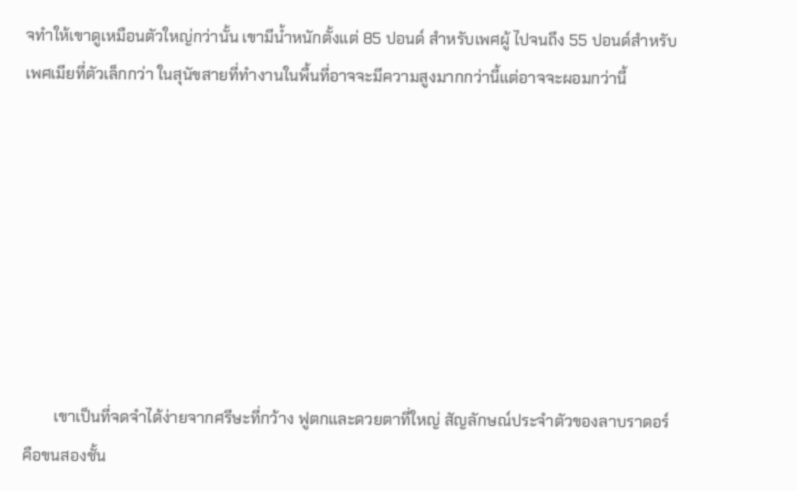จทำให้เขาดูเหมือนตัวใหญ่กว่านั้น เขามีน้ำหนักตั้งแต่ 85 ปอนด์ สำหรับเพศผู้ ไปจนถึง 55 ปอนด์สำหรับเพศเมียที่ตัวเล็กกว่า ในสุนัขสายที่ทำงานในพื้นที่อาจจะมีความสูงมากกว่านี้แต่อาจจะผอมกว่านี้








        เขาเป็นที่จดจำได้ง่ายจากศรีษะที่กว้าง ฟูตกและดวยตาที่ใหญ่ สัญลักษณ์ประจำตัวของลาบราดอร์ คือขนสองชั้น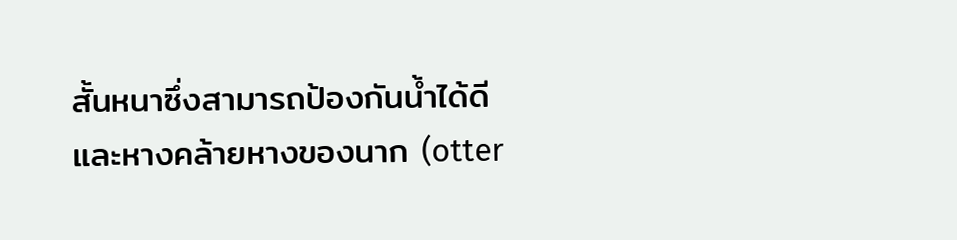สั้นหนาซึ่งสามารถป้องกันน้ำได้ดี และหางคล้ายหางของนาก (otter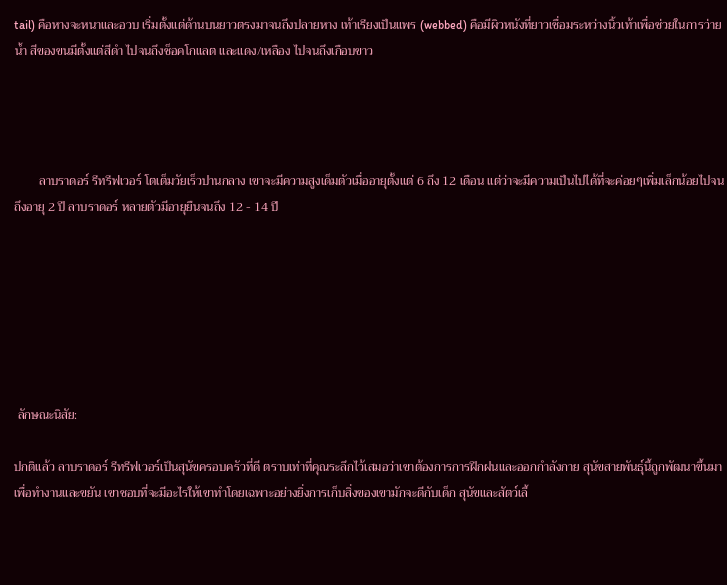tail) คือหางจะหนาและอวบ เริ่มตั้งแต่ด้านบนยาวตรงมาจนถึงปลายหาง เท้าเรียงเป็นแพร (webbed) คือมีผิวหนังที่ยาวเชื่อมระหว่างนิ้วเท้าเพื่อช่วยในการว่ายน้ำ สีของขนมีตั้งแต่สีดำ ไปจนถึงช็อคโกแลต และแดง/เหลือง ไปจนถึงเกือบขาว




        ลาบราดอร์ รีทรีฟเวอร์ โตเต็มวัยเร็วปานกลาง เขาจะมีความสูงเด็มตัวเมื่ออายุตั้งแต่ 6 ถึง 12 เดือน แต่ว่าจะมีความเป็นไปได้ที่จะค่อยๆเพิ่มเล็กน้อยไปจนถึงอายุ 2 ปี ลาบราดอร์ หลายตัวมีอายุยืนจนถึง 12 - 14 ปี







 ลักษณะนิสัย:

ปกติแล้ว ลาบราดอร์ รีทรีฟเวอร์เป็นสุนัขครอบครัวที่ดี ตราบเท่าที่คุณระลึกไว้เสมอว่าเขาต้องการการฝึกฝนและออกกำลังกาย สุนัขสายพันธุ์นี้ถูกพัฒนาขึ้นมาเพื่อทำงานและขยัน เขาชอบที่จะมีอะไรให้เขาทำโดยเฉพาะอย่างยิ่งการเก็บสิ่งของเขามักจะดีกับเด็ก สุนัขและสัตว์เลี้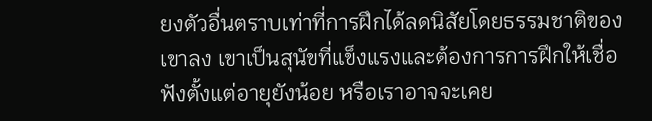ยงตัวอื่นตราบเท่าที่การฝึกได้ลดนิสัยโดยธรรมชาติของเขาลง เขาเป็นสุนัขที่แข็งแรงและต้องการการฝึกให้เชื่อฟังตั้งแต่อายุยังน้อย หรือเราอาจจะเคย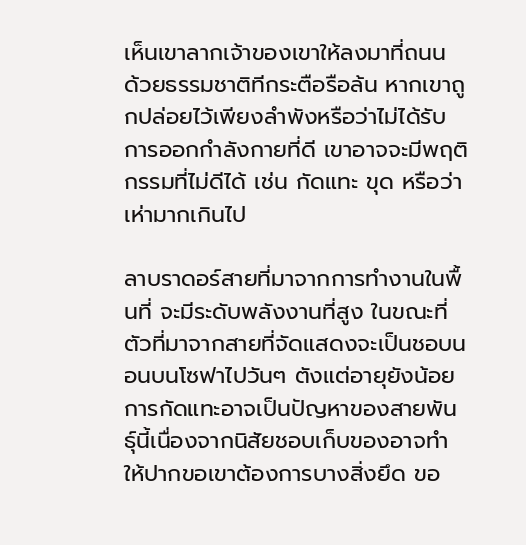เห็นเขาลากเจ้าของเขาให้ลงมาที่ถนน ด้วยธรรมชาติทีกระตือรือล้น หากเขาถูกปล่อยไว้เพียงลำพังหรือว่าไม่ได้รับการออกกำลังกายที่ดี เขาอาจจะมีพฤติกรรมที่ไม่ดีได้ เช่น กัดแทะ ขุด หรือว่าเห่ามากเกินไป

ลาบราดอร์สายที่มาจากการทำงานในพื้นที่ จะมีระดับพลังงานที่สูง ในขณะที่ตัวที่มาจากสายที่จัดแสดงจะเป็นชอบนอนบนโซฟาไปวันๆ ตังแต่อายุยังน้อย การกัดแทะอาจเป็นปัญหาของสายพันธุ์นี้เนื่องจากนิสัยชอบเก็บของอาจทำให้ปากขอเขาต้องการบางสิ่งยึด ขอ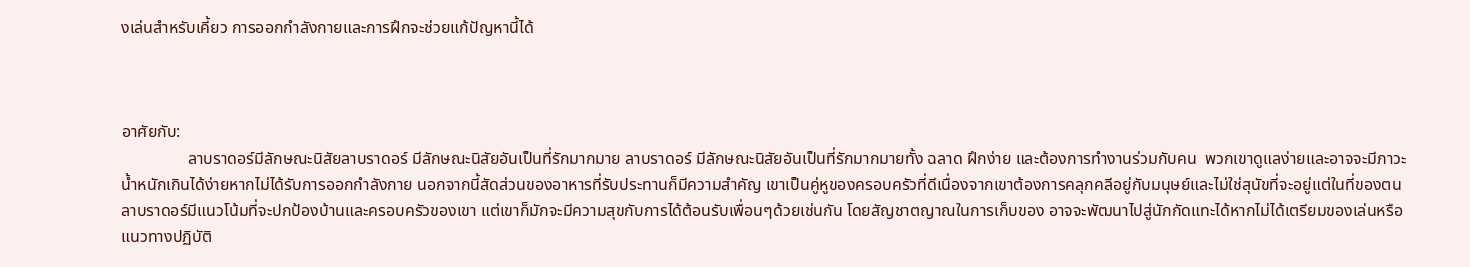งเล่นสำหรับเคี้ยว การออกกำลังกายและการฝึกจะช่วยแก้ปัญหานี้ได้



อาศัยกับ:
                ลาบราดอร์มีลักษณะนิสัยลาบราดอร์ มีลักษณะนิสัยอันเป็นที่รักมากมาย ลาบราดอร์ มีลักษณะนิสัยอันเป็นที่รักมากมายทั้ง ฉลาด ฝึกง่าย และต้องการทำงานร่วมกับคน  พวกเขาดูแลง่ายและอาจจะมีภาวะน้ำหนักเกินได้ง่ายหากไม่ได้รับการออกกำลังกาย นอกจากนี้สัดส่วนของอาหารที่รับประทานก็มีความสำคัญ เขาเป็นคู่หูของครอบครัวที่ดีเนื่องจากเขาต้องการคลุกคลีอยู่กับมนุษย์และไม่ใช่สุนัขที่จะอยู่แต่ในที่ของตน
ลาบราดอร์มีแนวโน้มที่จะปกป้องบ้านและครอบครัวของเขา แต่เขาก็มักจะมีความสุขกับการได้ต้อนรับเพื่อนๆด้วยเช่นกัน โดยสัญชาตญาณในการเก็บของ อาจจะพัฒนาไปสู่นักกัดแทะได้หากไม่ได้เตรียมของเล่นหรือแนวทางปฏิบัติ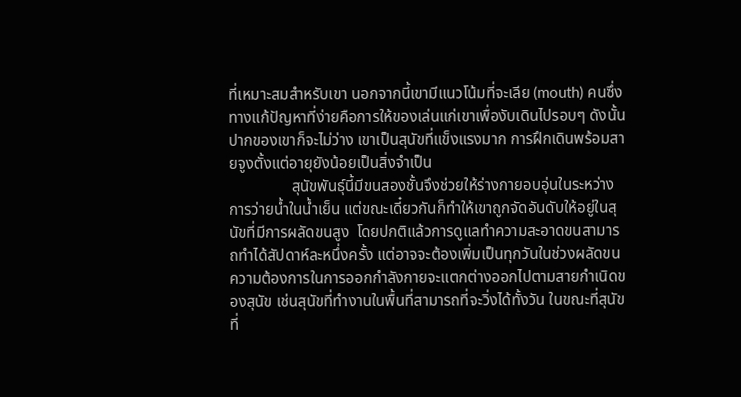ที่เหมาะสมสำหรับเขา นอกจากนี้เขามีแนวโน้มที่จะเลีย (mouth) คนซึ่งทางแก้ปัญหาที่ง่ายคือการให้ของเล่นแก่เขาเพื่องับเดินไปรอบๆ ดังนั้นปากของเขาก็จะไม่ว่าง เขาเป็นสุนัขที่แข็งแรงมาก การฝึกเดินพร้อมสายจูงตั้งแต่อายุยังน้อยเป็นสิ่งจำเป็น
                สุนัขพันธุ์นี้มีขนสองชั้นจึงช่วยให้ร่างกายอบอุ่นในระหว่างการว่ายน้ำในน้ำเย็น แต่ขณะเดี๋ยวกันก็ทำให้เขาถูกจัดอันดับให้อยู่ในสุนัขที่มีการผลัดขนสูง  โดยปกติแล้วการดูแลทำความสะอาดขนสามารถทำได้สัปดาห์ละหนึ่งครั้ง แต่อาจจะต้องเพิ่มเป็นทุกวันในช่วงผลัดขน ความต้องการในการออกกำลังกายจะแตกต่างออกไปตามสายกำเนิดของสุนัข เช่นสุนัขที่ทำงานในพื้นที่สามารถที่จะวิ่งได้ทั้งวัน ในขณะที่สุนัขที่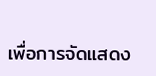เพื่อการจัดแสดง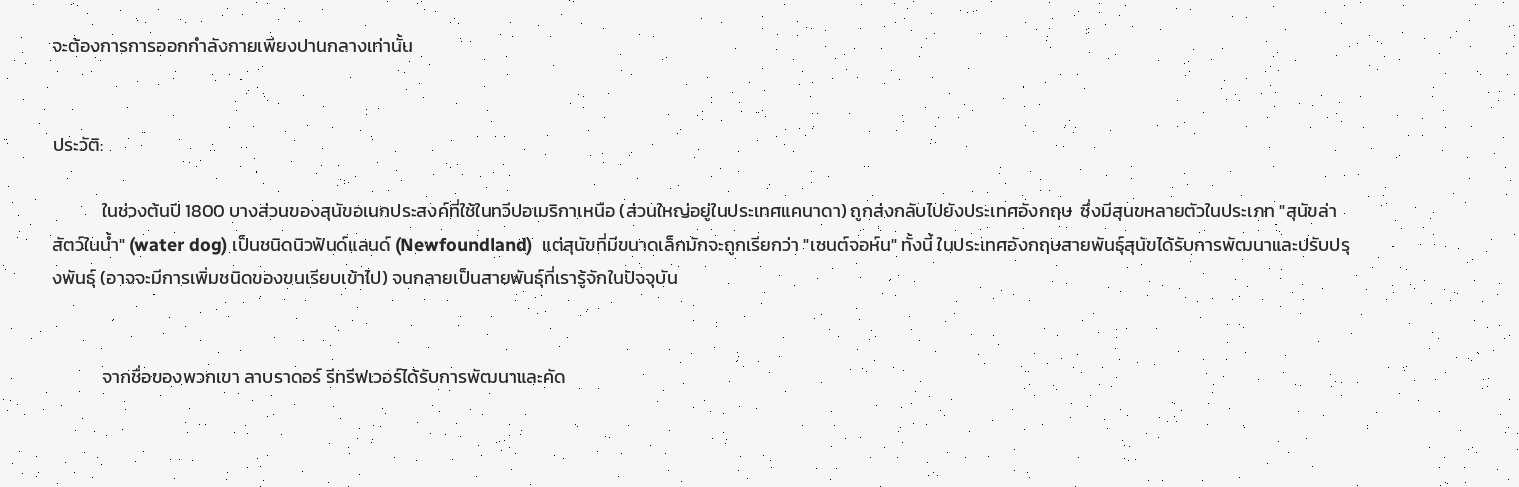จะต้องการการออกกำลังกายเพียงปานกลางเท่านั้น


ประวัติ:

            ในช่วงต้นปี 1800 บางส่วนของสุนัขอเนกประสงค์ที่ใช้ในทวีปอเมริกาเหนือ (ส่วนใหญ่อยู่ในประเทศแคนาดา) ถูกส่งกลับไปยังประเทศอังกฤษ  ซึ่งมีสุนขหลายตัวในประเภท "สุนัขล่าสัตว์ในน้ำ" (water dog) เป็นชนิดนิวฟันด์แลนด์ (Newfoundland)  แต่สุนัขที่มีขนาดเล็กมักจะถูกเรียกว่า "เซนต์จอห์น" ทั้งนี้ ในประเทศอังกฤษสายพันธุ์สุนัขได้รับการพัฒนาและปรับปรุงพันธุ์ (อาจจะมีการเพิ่มชนิดของขนเรียบเข้าไป) จนกลายเป็นสายพันธุ์ที่เรารู้จักในปัจจุบัน


            จากชื่อของพวกเขา ลาบราดอร์ รีทรีฟเวอร์ได้รับการพัฒนาและคัด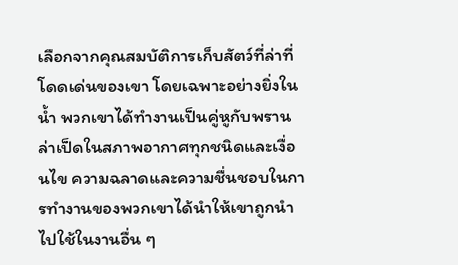เลือกจากคุณสมบัติการเก็บสัตว์ที่ล่าที่โดดเด่นของเขา โดยเฉพาะอย่างยิ่งในน้ำ พวกเขาได้ทำงานเป็นคู่หูกับพรานล่าเป็ดในสภาพอากาศทุกชนิดและเงื่อนไข ความฉลาดและความชื่นชอบในการทำงานของพวกเขาได้นำให้เขาถูกนำไปใช้ในงานอื่น ๆ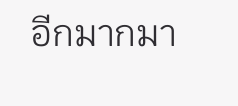อีกมากมา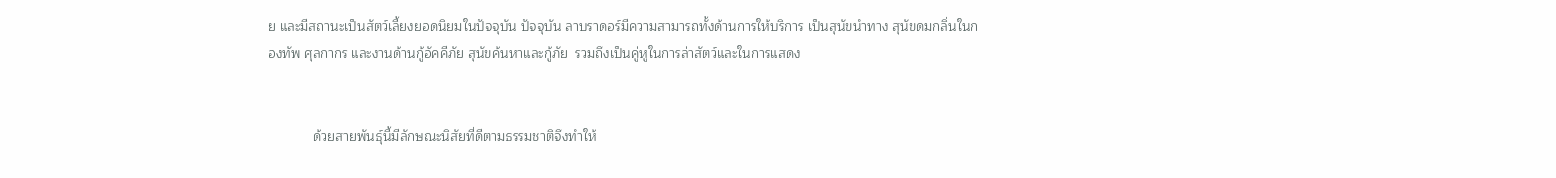ย และมีสถานะเป็นสัตว์เลี้ยงยอดนิยมในปัจจุบัน ปัจจุบัน ลาบราดอร์มีความสามารถทั้งด้านการให้บริการ เป็นสุนัขนำทาง สุนัขดมกลิ่นในกองทัพ ศุลกากร และงานด้านกู้อัคคีภัย สุนัขค้นหาและกู้ภัย  รวมถึงเป็นคู่หูในการล่าสัตว์และในการแสดง


            ด้วยสายพันธุ์นี้มีลักษณะนิสัยที่ดีตามธรรมชาติจึงทำให้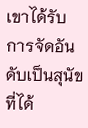เขาได้รับการจัดอันดับเป็นสุนัขที่ได้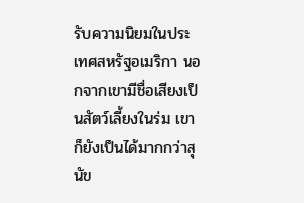รับความนิยมในประเทศสหรัฐอเมริกา นอกจากเขามีชื่อเสียงเป็นสัตว์เลี้ยงในร่ม เขาก็ยังเป็นได้มากกว่าสุนัข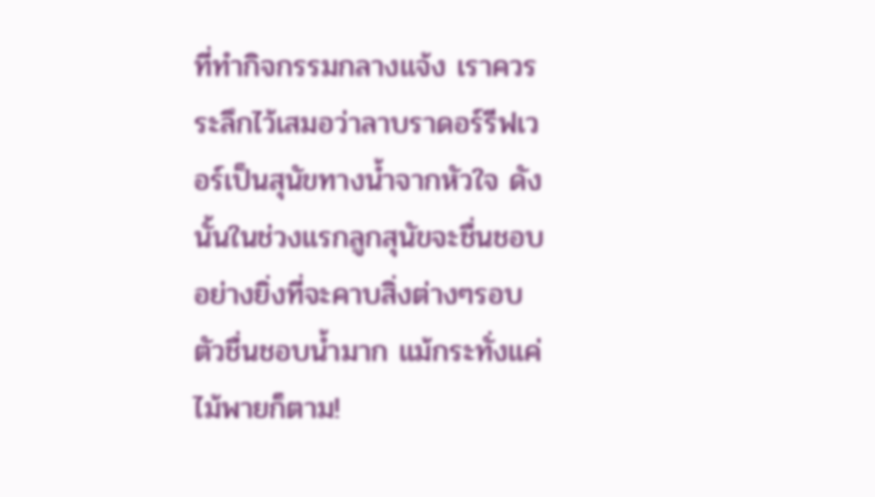ที่ทำกิจกรรมกลางแจ้ง เราควรระลึกไว้เสมอว่าลาบราดอร์รีฟเวอร์เป็นสุนัขทางน้ำจากหัวใจ ดังนั้นในช่วงแรกลูกสุนัขจะชื่นชอบอย่างยิ่งที่จะคาบสิ่งต่างๆรอบตัวชื่นชอบน้ำมาก แม้กระทั่งแค่ไม้พายก็ตาม!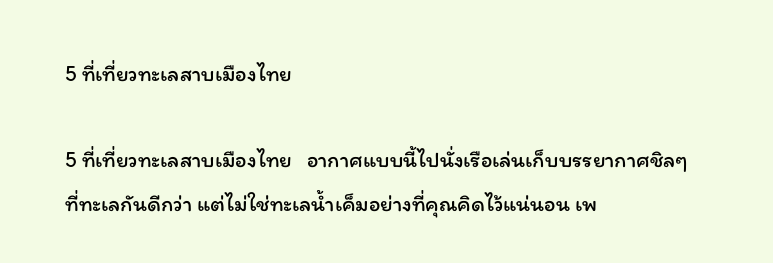5 ที่เที่ยวทะเลสาบเมืองไทย

5 ที่เที่ยวทะเลสาบเมืองไทย   อากาศแบบนี้ไปนั่งเรือเล่นเก็บบรรยากาศชิลๆที่ทะเลกันดีกว่า แต่ไม่ใช่ทะเลน้ำเค็มอย่างที่คุณคิดไว้แน่นอน เพ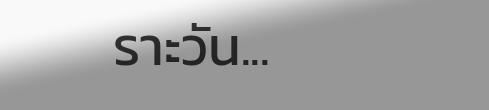ราะวัน...